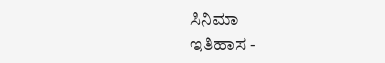ಸಿನಿಮಾ
ಇತಿಹಾಸ -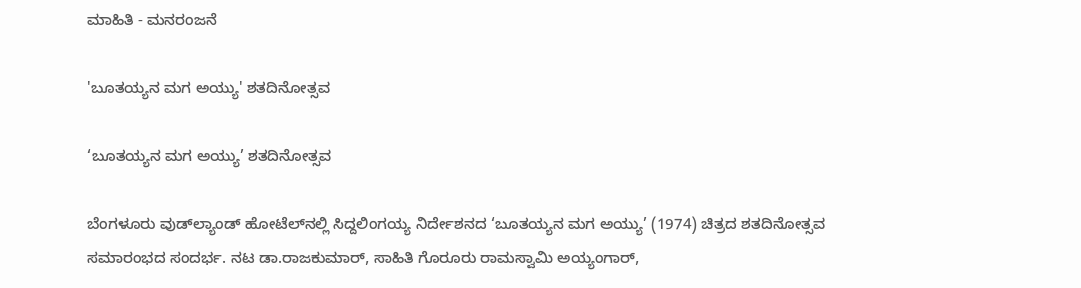ಮಾಹಿತಿ - ಮನರಂಜನೆ

'ಬೂತಯ್ಯನ ಮಗ ಅಯ್ಯು' ಶತದಿನೋತ್ಸವ

‘ಬೂತಯ್ಯನ ಮಗ ಅಯ್ಯು’ ಶತದಿನೋತ್ಸವ

ಬೆಂಗಳೂರು ವುಡ್‌ಲ್ಯಾಂಡ್‌ ಹೋಟೆಲ್‌ನಲ್ಲಿ ಸಿದ್ದಲಿಂಗಯ್ಯ ನಿರ್ದೇಶನದ ‘ಬೂತಯ್ಯನ ಮಗ ಅಯ್ಯು’ (1974) ಚಿತ್ರದ ಶತದಿನೋತ್ಸವ ಸಮಾರಂಭದ ಸಂದರ್ಭ. ನಟ ಡಾ.ರಾಜಕುಮಾರ್, ಸಾಹಿತಿ ಗೊರೂರು ರಾಮಸ್ವಾಮಿ ಅಯ್ಯಂಗಾರ್‌,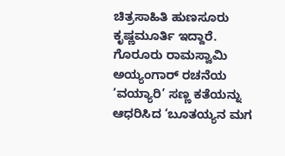ಚಿತ್ರಸಾಹಿತಿ ಹುಣಸೂರು ಕೃಷ್ಣಮೂರ್ತಿ ಇದ್ದಾರೆ. ಗೊರೂರು ರಾಮಸ್ವಾಮಿ ಅಯ್ಯಂಗಾರ್ ರಚನೆಯ ‘ವಯ್ಯಾರಿ’ ಸಣ್ಣ ಕತೆಯನ್ನು ಆಧರಿಸಿದ ‘ಬೂತಯ್ಯನ ಮಗ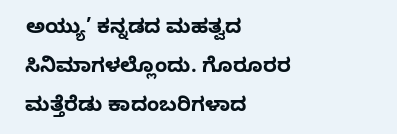ಅಯ್ಯು’ ಕನ್ನಡದ ಮಹತ್ವದ ಸಿನಿಮಾಗಳಲ್ಲೊಂದು. ಗೊರೂರರ ಮತ್ತೆರೆಡು ಕಾದಂಬರಿಗಳಾದ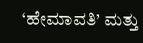‘ಹೇಮಾವತಿ’ ಮತ್ತು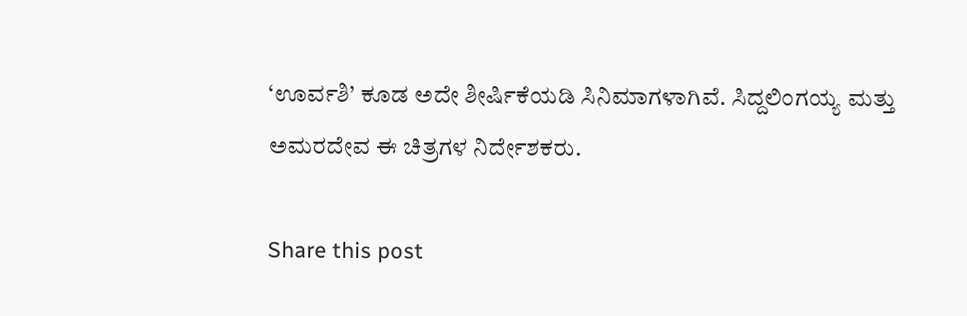‘ಊರ್ವಶಿ’ ಕೂಡ ಅದೇ ಶೀರ್ಷಿಕೆಯಡಿ ಸಿನಿಮಾಗಳಾಗಿವೆ. ಸಿದ್ದಲಿಂಗಯ್ಯ ಮತ್ತು ಅಮರದೇವ ಈ ಚಿತ್ರಗಳ ನಿರ್ದೇಶಕರು.

Share this post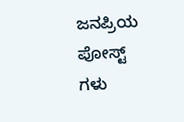ಜನಪ್ರಿಯ ಪೋಸ್ಟ್ ಗಳು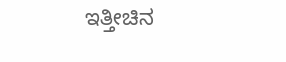ಇತ್ತೀಚಿನ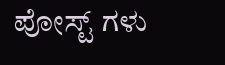ಪೋಸ್ಟ್ ಗಳು